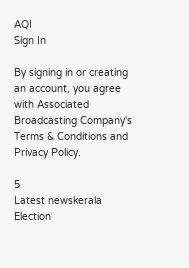AQI
Sign In

By signing in or creating an account, you agree with Associated Broadcasting Company's Terms & Conditions and Privacy Policy.

5
Latest newskerala Election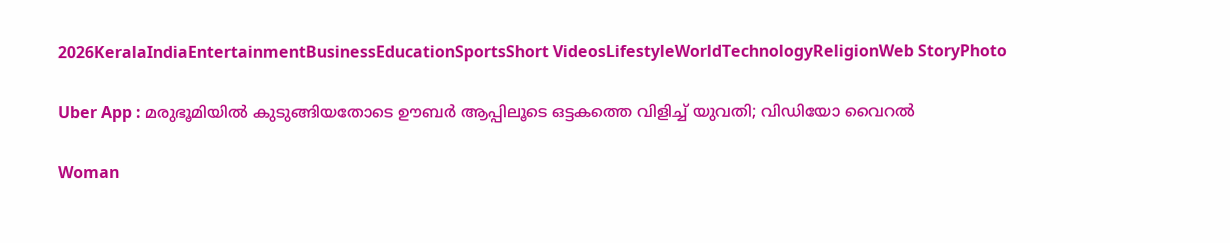2026KeralaIndiaEntertainmentBusinessEducationSportsShort VideosLifestyleWorldTechnologyReligionWeb StoryPhoto

Uber App : മരുഭൂമിയിൽ കുടുങ്ങിയതോടെ ഊബർ ആപ്പിലൂടെ ഒട്ടകത്തെ വിളിച്ച് യുവതി; വിഡിയോ വൈറൽ

Woman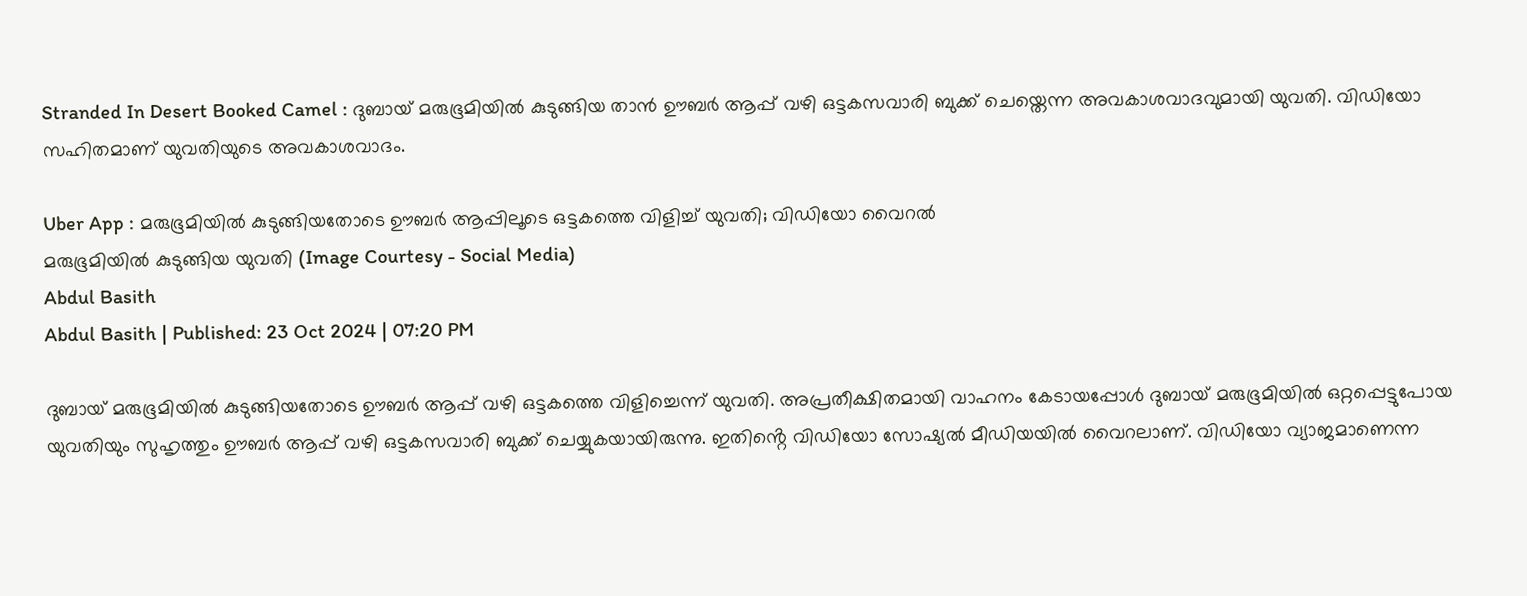Stranded In Desert Booked Camel : ദുബായ് മരുഭൂമിയിൽ കുടുങ്ങിയ താൻ ഊബർ ആപ്പ് വഴി ഒട്ടകസവാരി ബുക്ക് ചെയ്തെന്ന അവകാശവാദവുമായി യുവതി. വിഡിയോ സഹിതമാണ് യുവതിയുടെ അവകാശവാദം.

Uber App : മരുഭൂമിയിൽ കുടുങ്ങിയതോടെ ഊബർ ആപ്പിലൂടെ ഒട്ടകത്തെ വിളിച്ച് യുവതി; വിഡിയോ വൈറൽ
മരുഭൂമിയിൽ കുടുങ്ങിയ യുവതി (Image Courtesy - Social Media)
Abdul Basith
Abdul Basith | Published: 23 Oct 2024 | 07:20 PM

ദുബായ് മരുഭൂമിയിൽ കുടുങ്ങിയതോടെ ഊബർ ആപ്പ് വഴി ഒട്ടകത്തെ വിളിച്ചെന്ന് യുവതി. അപ്രതീക്ഷിതമായി വാഹനം കേടായപ്പോൾ ദുബായ് മരുഭൂമിയിൽ ഒറ്റപ്പെട്ടുപോയ യുവതിയും സുഹൃത്തും ഊബർ ആപ്പ് വഴി ഒട്ടകസവാരി ബുക്ക് ചെയ്യുകയായിരുന്നു. ഇതിൻ്റെ വിഡിയോ സോഷ്യൽ മീഡിയയിൽ വൈറലാണ്. വിഡിയോ വ്യാജമാണെന്ന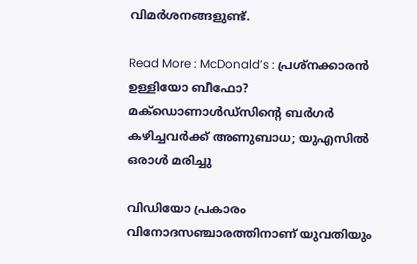വിമർശനങ്ങളുണ്ട്.

Read More : McDonald’s : പ്രശ്നക്കാരൻ ഉള്ളിയോ ബീഫോ? മക്ഡൊണാൾഡ്സിൻ്റെ ബർഗർ കഴിച്ചവർക്ക് അണുബാധ; യുഎസിൽ ഒരാൾ മരിച്ചു

വിഡിയോ പ്രകാരം വിനോദസഞ്ചാരത്തിനാണ് യുവതിയും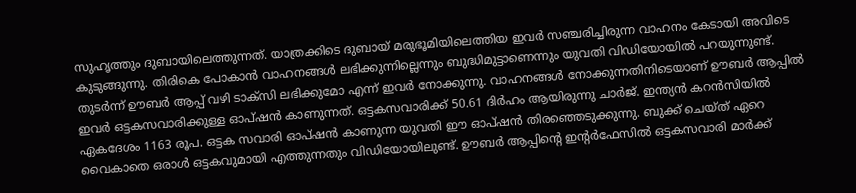സുഹൃത്തും ദുബായിലെത്തുന്നത്. യാത്രക്കിടെ ദുബായ് മരുഭൂമിയിലെത്തിയ ഇവർ സഞ്ചരിച്ചിരുന്ന വാഹനം കേടായി അവിടെ കുടുങ്ങുന്നു. തിരികെ പോകാൻ വാഹനങ്ങൾ ലഭിക്കുന്നില്ലെന്നും ബുദ്ധിമുട്ടാണെന്നും യുവതി വിഡിയോയിൽ പറയുന്നുണ്ട്. തുടർന്ന് ഊബർ ആപ്പ് വഴി ടാക്സി ലഭിക്കുമോ എന്ന് ഇവർ നോക്കുന്നു. വാഹനങ്ങൾ നോക്കുന്നതിനിടെയാണ് ഊബർ ആപ്പിൽ ഇവർ ഒട്ടകസവാരിക്കുള്ള ഓപ്ഷൻ കാണുന്നത്. ഒട്ടകസവാരിക്ക് 50.61 ദിർഹം ആയിരുന്നു ചാർജ്. ഇന്ത്യൻ കറൻസിയിൽ ഏകദേശം 1163 രൂപ. ഒട്ടക സവാരി ഓപ്ഷൻ കാണുന്ന യുവതി ഈ ഓപ്ഷൻ തിരഞ്ഞെടുക്കുന്നു. ബുക്ക് ചെയ്ത് ഏറെ വൈകാതെ ഒരാൾ ഒട്ടകവുമായി എത്തുന്നതും വിഡിയോയിലുണ്ട്. ഊബർ ആപ്പിൻ്റെ ഇൻ്റർഫേസിൽ ഒട്ടകസവാരി മാർക്ക്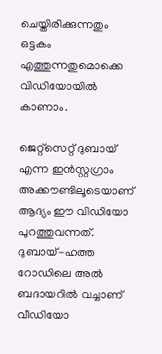ചെയ്തിരിക്കുന്നതും ഒട്ടകം എത്തുന്നതുമൊക്കെ വിഡിയോയിൽ കാണാം.

ജെറ്റ്സെറ്റ് ദുബായ് എന്ന ഇൻസ്റ്റഗ്രാം അക്കൗണ്ടിലൂടെയാണ് ആദ്യം ഈ വിഡിയോ പുറത്തുവന്നത്. ദുബായ്-ഹത്ത റോഡിലെ അല്‍ ബദായറില്‍ വച്ചാണ് വീഡിയോ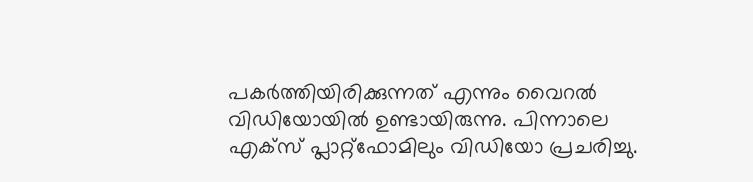പകര്‍ത്തിയിരിക്കുന്നത് എന്നും വൈറൽ വിഡിയോയിൽ ഉണ്ടായിരുന്നു. പിന്നാലെ എക്സ് പ്ലാറ്റ്ഫോമിലും വിഡിയോ പ്രചരിച്ചു.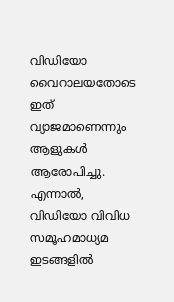വിഡിയോ വൈറാലയതോടെ ഇത് വ്യാജമാണെന്നും ആളുകൾ ആരോപിച്ചു. എന്നാൽ, വിഡിയോ വിവിധ സമൂഹമാധ്യമ ഇടങ്ങളിൽ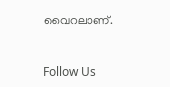വൈറലാണ്.



Follow Us